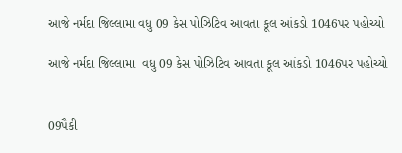આજે નર્મદા જિલ્લામા વધુ 09 કેસ પોઝિટિવ આવતા કૂલ આંકડો 1046પર પહોચ્યો

આજે નર્મદા જિલ્લામા  વધુ 09 કેસ પોઝિટિવ આવતા કૂલ આંકડો 1046પર પહોચ્યો


09પૈકી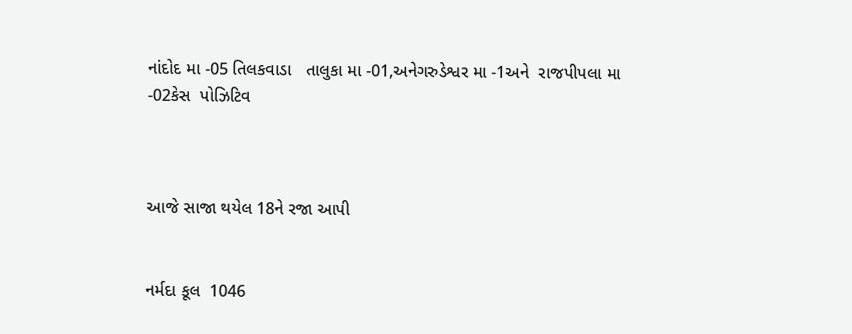નાંદોદ મા -05 તિલકવાડા   તાલુકા મા -01,અનેગરુડેશ્વર મા -1અને  રાજપીપલા મા -02કેસ  પોઝિટિવ



આજે સાજા થયેલ 18ને રજા આપી


નર્મદા કૂલ  1046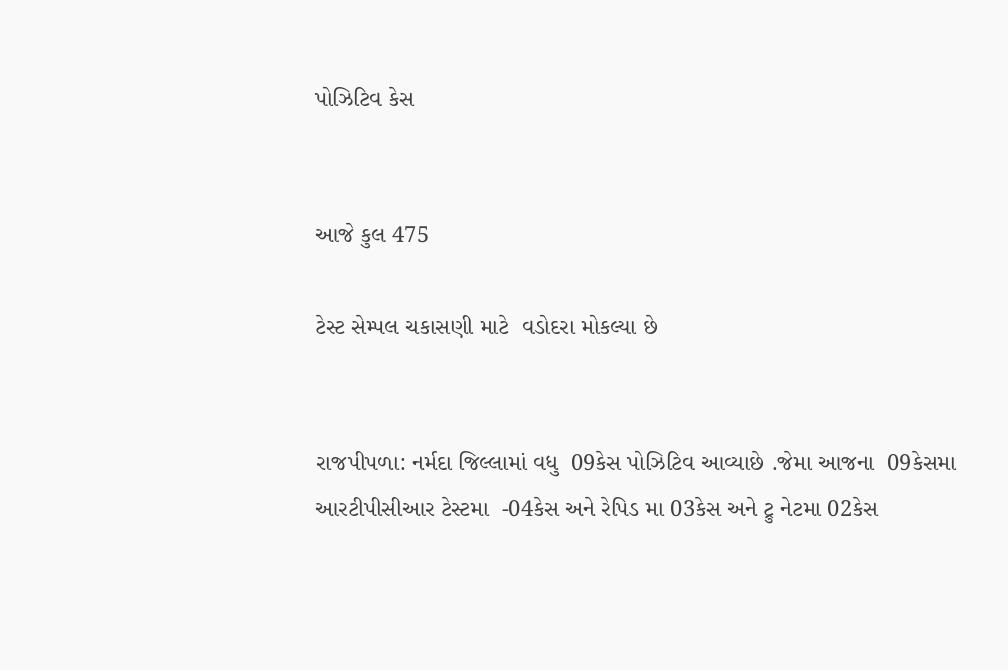પોઝિટિવ કેસ


આજે કુલ 475

ટેસ્ટ સેમ્પલ ચકાસણી માટે  વડોદરા મોકલ્યા છે


રાજપીપળા: નર્મદા જિલ્લામાં વધુ  09કેસ પોઝિટિવ આવ્યાછે .જેમા આજના  09કેસમા  આરટીપીસીઆર ટેસ્ટમા  -04કેસ અને રેપિડ મા 03કેસ અને ટ્રુ નેટમા 02કેસ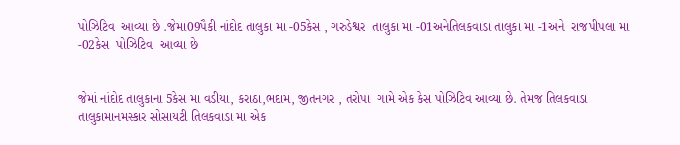પોઝિટિવ  આવ્યા છે .જેમા09પૈકી નાંદોદ તાલુકા મા -05કેસ , ગરુડેશ્વર  તાલુકા મા -01અનેતિલકવાડા તાલુકા મા -1અને  રાજપીપલા મા -02કેસ  પોઝિટિવ  આવ્યા છે


જેમાં નાંદોદ તાલુકાના 5કેસ મા વડીયા, કરાઠા,ભદામ, જીતનગર , તરોપા  ગામે એક કેસ પોઝિટિવ આવ્યા છે. તેમજ તિલકવાડા તાલુકામાનમસ્કાર સોસાયટી તિલકવાડા મા એક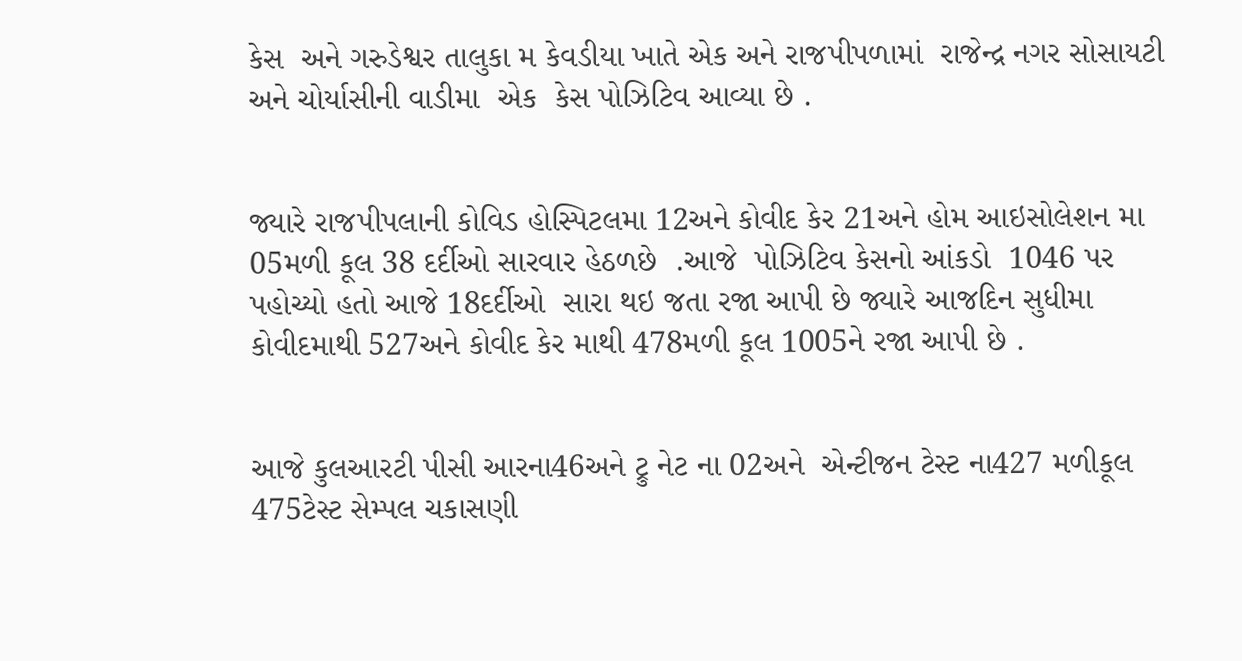કેસ  અને ગરુડેશ્વર તાલુકા મ કેવડીયા ખાતે એક અને રાજપીપળામાં  રાજેન્દ્ર નગર સોસાયટી અને ચોર્યાસીની વાડીમા  એક  કેસ પોઝિટિવ આવ્યા છે .


જ્યારે રાજપીપલાની કોવિડ હોસ્પિટલમા 12અને કોવીદ કેર 21અને હોમ આઇસોલેશન મા 05મળી કૂલ 38 દર્દીઓ સારવાર હેઠળછે  .આજે  પોઝિટિવ કેસનો આંકડો  1046 પર પહોચ્યો હતો આજે 18દર્દીઓ  સારા થઇ જતા રજા આપી છે જ્યારે આજદિન સુધીમા કોવીદમાથી 527અને કોવીદ કેર માથી 478મળી કૂલ 1005ને રજા આપી છે .


આજે કુલઆરટી પીસી આરના46અને ટ્રુ નેટ ના 02અને  એન્ટીજન ટેસ્ટ ના427 મળીકૂલ 475ટેસ્ટ સેમ્પલ ચકાસણી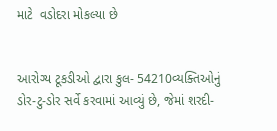માટે  વડોદરા મોકલ્યા છે


આરોગ્ય ટૂકડીઓ દ્વારા કુલ- 54210વ્યક્તિઓનું ડોર-ટુ-ડોર સર્વે કરવામાં આવ્યું છે, જેમાં શરદી-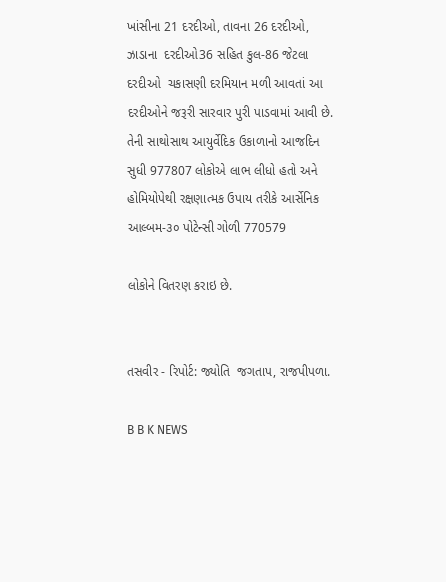ખાંસીના 21 દરદીઓ, તાવના 26 દરદીઓ, ઝાડાના  દરદીઓ36 સહિત કુલ-86 જેટલા દરદીઓ  ચકાસણી દરમિયાન મળી આવતાં આ દરદીઓને જરૂરી સારવાર પુરી પાડવામાં આવી છે. તેની સાથોસાથ આયુર્વેદિક ઉકાળાનો આજદિન સુધી 977807 લોકોએ લાભ લીધો હતો અને  હોમિયોપેથી રક્ષણાત્મક ઉપાય તરીકે આર્સેનિક આલ્બમ-૩૦ પોટેન્સી ગોળી 770579

લોકોને વિતરણ કરાઇ છે.


તસવીર - રિપોર્ટ: જ્યોતિ  જગતાપ, રાજપીપળા.

B B K NEWS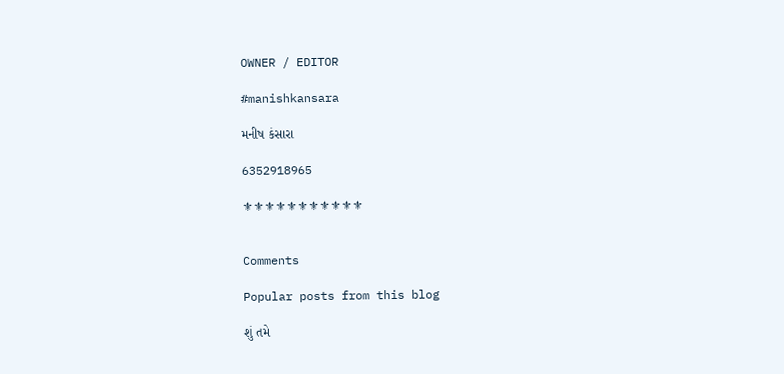OWNER / EDITOR

#manishkansara

મનીષ કંસારા

6352918965

⚜⚜⚜⚜⚜⚜⚜⚜⚜⚜⚜


Comments

Popular posts from this blog

શું તમે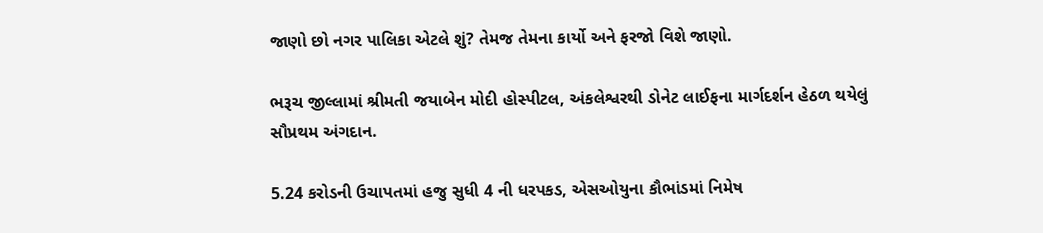જાણો છો નગર પાલિકા એટલે શું? તેમજ તેમના કાર્યો અને ફરજો વિશે જાણો.

ભરૂચ જીલ્લામાં શ્રીમતી જયાબેન મોદી હોસ્પીટલ, અંકલેશ્વરથી ડોનેટ લાઈફના માર્ગદર્શન હેઠળ થયેલું સૌપ્રથમ અંગદાન.

5.24 કરોડની ઉચાપતમાં હજુ સુધી 4 ની ધરપકડ, એસઓયુના કૌભાંડમાં નિમેષ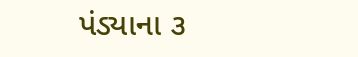પંડ્યાના ૩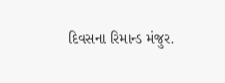દિવસના રિમાન્ડ મંજુર.